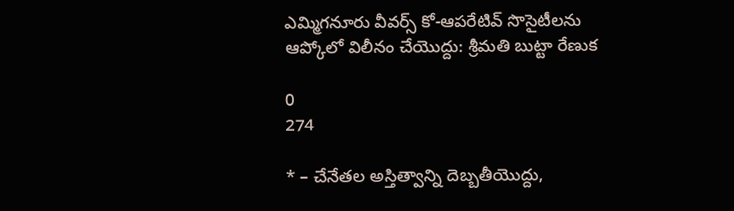ఎమ్మిగనూరు వీవర్స్ కో-ఆపరేటివ్ సొసైటీలను ఆప్కోలో విలీనం చేయొద్దు: శ్రీమతి బుట్టా రేణుక

0
274

* – చేనేతల అస్తిత్వాన్ని దెబ్బతీయొద్దు,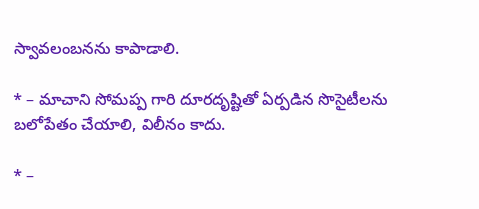స్వావలంబనను కాపాడాలి.

* – మాచాని సోమప్ప గారి దూరదృష్టితో ఏర్పడిన సొసైటీలను బలోపేతం చేయాలి, విలీనం కాదు.

* –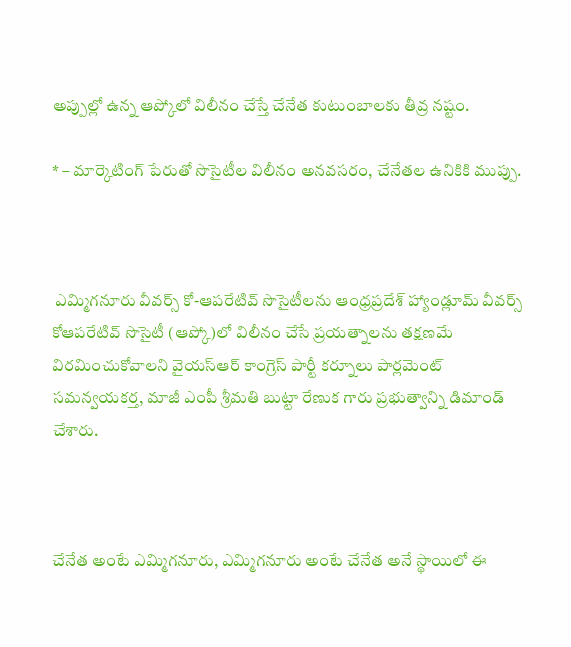అప్పుల్లో ఉన్న ఆప్కోలో విలీనం చేస్తే చేనేత కుటుంబాలకు తీవ్ర నష్టం.

* – మార్కెటింగ్ పేరుతో సొసైటీల విలీనం అనవసరం, చేనేతల ఉనికికి ముప్పు.



 ఎమ్మిగనూరు వీవర్స్ కో-ఆపరేటివ్ సొసైటీలను ఆంధ్రప్రదేశ్ హ్యాండ్లూమ్ వీవర్స్ కోఆపరేటివ్ సొసైటీ (ఆప్కో)లో విలీనం చేసే ప్రయత్నాలను తక్షణమే విరమించుకోవాలని వైయస్ఆర్ కాంగ్రెస్ పార్టీ కర్నూలు పార్లమెంట్ సమన్వయకర్త, మాజీ ఎంపీ శ్రీమతి బుట్టా రేణుక గారు ప్రభుత్వాన్ని డిమాండ్ చేశారు.



చేనేత అంటే ఎమ్మిగనూరు, ఎమ్మిగనూరు అంటే చేనేత అనే స్థాయిలో ఈ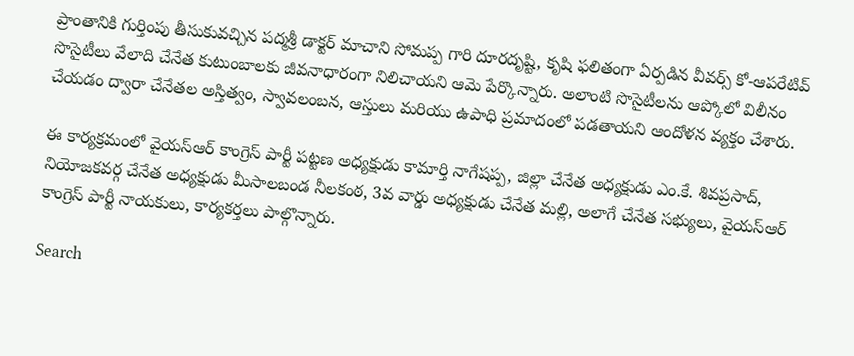ప్రాంతానికి గుర్తింపు తీసుకువచ్చిన పద్మశ్రీ డాక్టర్ మాచాని సోమప్ప గారి దూరదృష్టి, కృషి ఫలితంగా ఏర్పడిన వీవర్స్ కో-ఆపరేటివ్ సొసైటీలు వేలాది చేనేత కుటుంబాలకు జీవనాధారంగా నిలిచాయని ఆమె పేర్కొన్నారు. అలాంటి సొసైటీలను ఆప్కోలో విలీనం చేయడం ద్వారా చేనేతల అస్తిత్వం, స్వావలంబన, ఆస్తులు మరియు ఉపాధి ప్రమాదంలో పడతాయని ఆందోళన వ్యక్తం చేశారు.

ఈ కార్యక్రమంలో వైయస్ఆర్ కాంగ్రెస్ పార్టీ పట్టణ అధ్యక్షుడు కామార్తి నాగేషప్ప, జిల్లా చేనేత అధ్యక్షుడు ఎం.కే. శివప్రసాద్, నియోజకవర్గ చేనేత అధ్యక్షుడు మీసాలబండ నీలకంఠ, 3వ వార్డు అధ్యక్షుడు చేనేత మల్లి, అలాగే చేనేత సభ్యులు, వైయస్ఆర్ కాంగ్రెస్ పార్టీ నాయకులు, కార్యకర్తలు పాల్గొన్నారు.

Search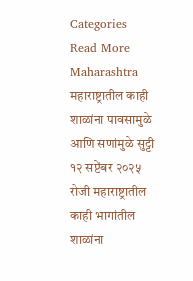Categories
Read More
Maharashtra
महाराष्ट्रातील काही शाळांना पावसामुळे आणि सणांमुळे सुट्टी
१२ सप्टेंबर २०२५ रोजी महाराष्ट्रातील काही भागांतील शाळांना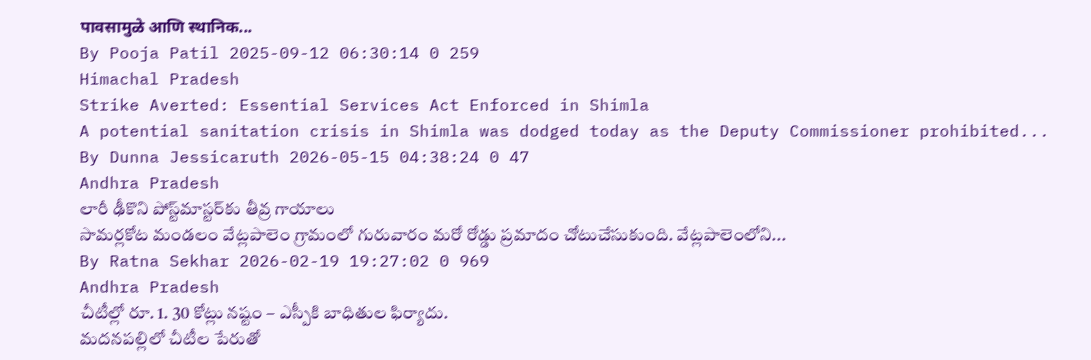पावसामुळे आणि स्थानिक...
By Pooja Patil 2025-09-12 06:30:14 0 259
Himachal Pradesh
Strike Averted: Essential Services Act Enforced in Shimla
A potential sanitation crisis in Shimla was dodged today as the Deputy Commissioner prohibited...
By Dunna Jessicaruth 2026-05-15 04:38:24 0 47
Andhra Pradesh
లారీ ఢీకొని పోస్ట్‌మాస్టర్‌కు తీవ్ర గాయాలు
సామర్లకోట మండలం వేట్లపాలెం గ్రామంలో గురువారం మరో రోడ్డు ప్రమాదం చోటుచేసుకుంది. వేట్లపాలెంలోని...
By Ratna Sekhar 2026-02-19 19:27:02 0 969
Andhra Pradesh
చీటీల్లో రూ. 1. 30 కోట్లు నష్టం – ఎస్పీకి బాధితుల ఫిర్యాదు.
మదనపల్లిలో చీటీల పేరుతో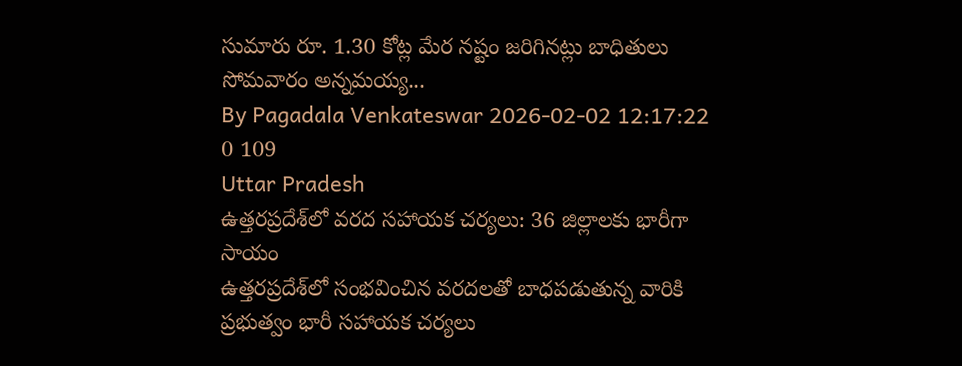సుమారు రూ. 1.30 కోట్ల మేర నష్టం జరిగినట్లు బాధితులు సోమవారం అన్నమయ్య...
By Pagadala Venkateswar 2026-02-02 12:17:22 0 109
Uttar Pradesh
ఉత్తరప్రదేశ్‌లో వరద సహాయక చర్యలు: 36 జిల్లాలకు భారీగా సాయం
ఉత్తరప్రదేశ్‌లో సంభవించిన వరదలతో బాధపడుతున్న వారికి ప్రభుత్వం భారీ సహాయక చర్యలు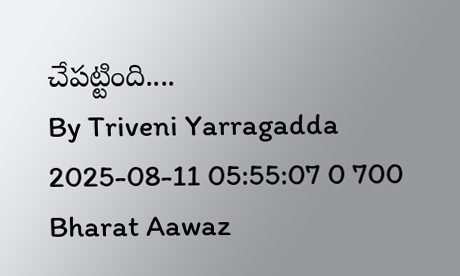చేపట్టింది....
By Triveni Yarragadda 2025-08-11 05:55:07 0 700
Bharat Aawaz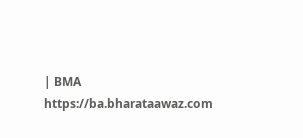| BMA https://ba.bharataawaz.com